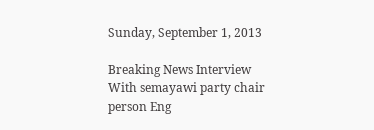Sunday, September 1, 2013

Breaking News Interview With semayawi party chair person Eng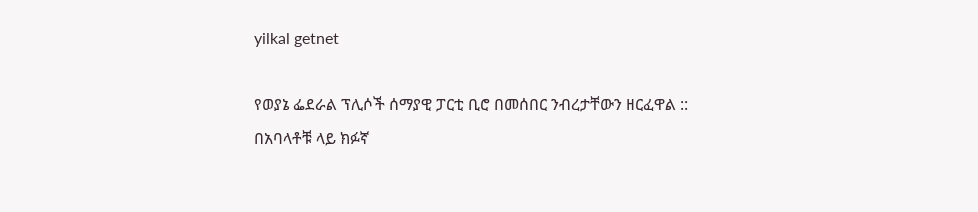yilkal getnet

የወያኔ ፌደራል ፕሊሶች ሰማያዊ ፓርቲ ቢሮ በመሰበር ንብረታቸውን ዘርፈዋል :: በአባላቶቹ ላይ ክፉኛ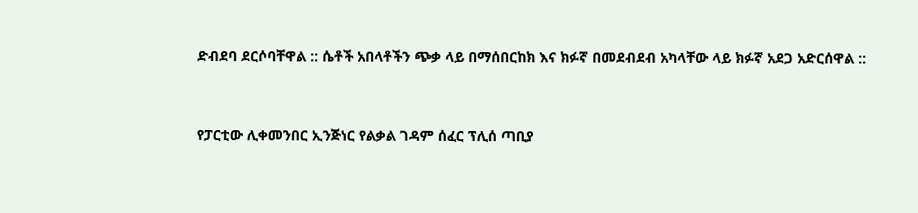ድብደባ ደርሶባቸዋል :: ሴቶች አበላቶችን ጭቃ ላይ በማሰበርከክ እና ክፉኛ በመደብደብ አካላቸው ላይ ክፉኛ አደጋ አድርሰዋል ::


የፓርቲው ሊቀመንበር ኢንጅነር የልቃል ገዳም ሰፈር ፕሊሰ ጣቢያ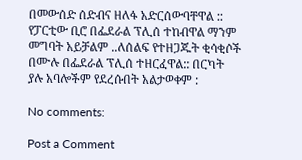በመውሰድ ሰድብና ዘለፋ አድርሰውባቸዋል :: የፓርቲው ቢሮ በፌደራል ፕሊሰ ተከብዋል ማንም መግባት አይቻልም ..ለሰልፍ የተዘጋጁት ቂሳቂሶች በሙሉ በፌደራል ፕሊሰ ተዘርፈዋል:: በርካት ያሉ አባሎችም የደረሱበት አልታወቀም :

No comments:

Post a Comment